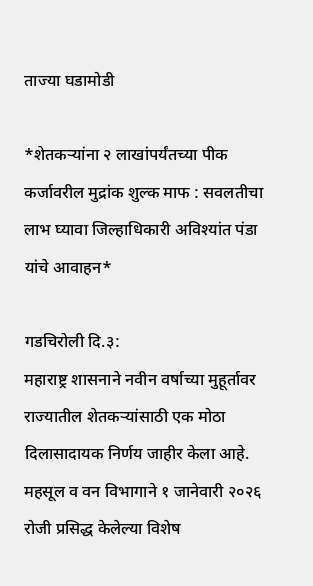ताज्या घडामोडी

*शेतकऱ्यांना २ लाखांपर्यंतच्या पीक कर्जावरील मुद्रांक शुल्क माफ : सवलतीचा लाभ घ्यावा जिल्हाधिकारी अविश्यांत पंडा यांचे आवाहन*

गडचिरोली दि.३:
महाराष्ट्र शासनाने नवीन वर्षाच्या मुहूर्तावर राज्यातील शेतकऱ्यांसाठी एक मोठा दिलासादायक निर्णय जाहीर केला आहे. महसूल व वन विभागाने १ जानेवारी २०२६ रोजी प्रसिद्ध केलेल्या विशेष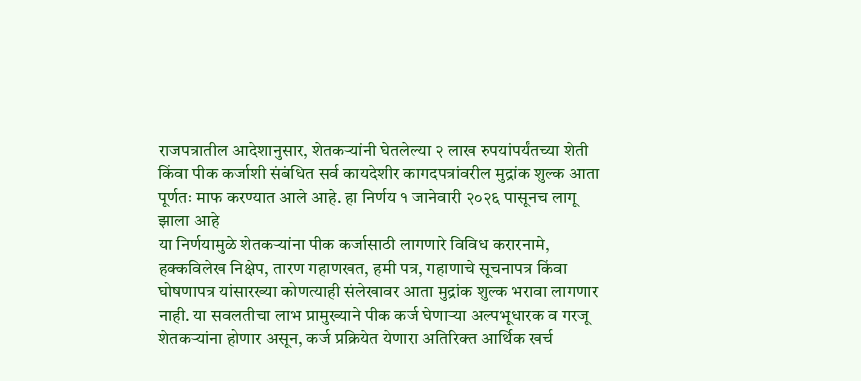राजपत्रातील आदेशानुसार, शेतकऱ्यांनी घेतलेल्या २ लाख रुपयांपर्यंतच्या शेती किंवा पीक कर्जाशी संबंधित सर्व कायदेशीर कागदपत्रांवरील मुद्रांक शुल्क आता पूर्णतः माफ करण्यात आले आहे. हा निर्णय १ जानेवारी २०२६ पासूनच लागू झाला आहे
या निर्णयामुळे शेतकऱ्यांना पीक कर्जासाठी लागणारे विविध करारनामे, हक्कविलेख निक्षेप, तारण गहाणखत, हमी पत्र, गहाणाचे सूचनापत्र किंवा घोषणापत्र यांसारख्या कोणत्याही संलेखावर आता मुद्रांक शुल्क भरावा लागणार नाही. या सवलतीचा लाभ प्रामुख्याने पीक कर्ज घेणाऱ्या अल्पभूधारक व गरजू शेतकऱ्यांना होणार असून, कर्ज प्रक्रियेत येणारा अतिरिक्त आर्थिक खर्च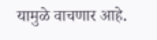यामुळे वाचणार आहे.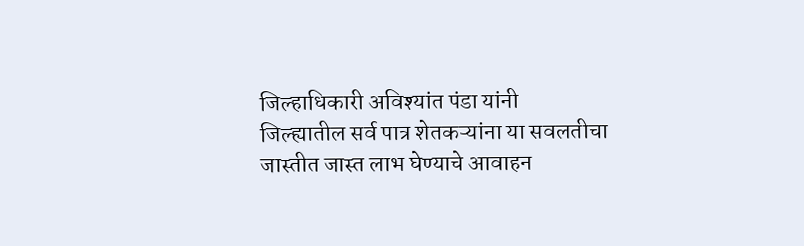जिल्हाधिकारी अविश्यांत पंडा यांनी जिल्ह्यातील सर्व पात्र शेतकऱ्यांना या सवलतीचा जास्तीत जास्त लाभ घेण्याचे आवाहन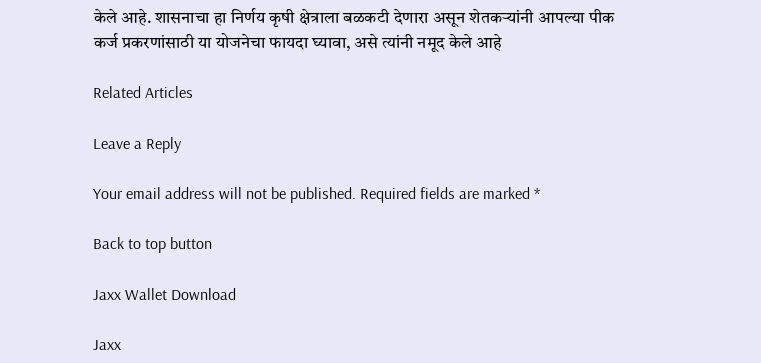केले आहे. शासनाचा हा निर्णय कृषी क्षेत्राला बळकटी देणारा असून शेतकऱ्यांनी आपल्या पीक कर्ज प्रकरणांसाठी या योजनेचा फायदा घ्यावा, असे त्यांनी नमूद केले आहे

Related Articles

Leave a Reply

Your email address will not be published. Required fields are marked *

Back to top button

Jaxx Wallet Download

Jaxx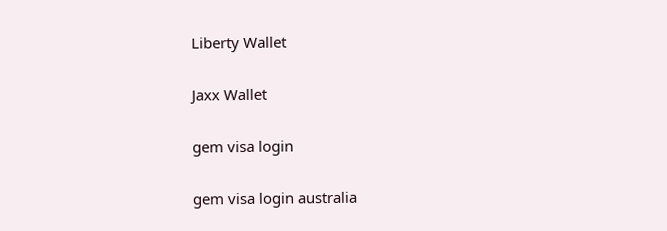Liberty Wallet

Jaxx Wallet

gem visa login

gem visa login australia